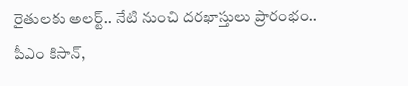రైతులకు అలర్ట్.. నేటి నుంచి దరఖాస్తులు ప్రారంభం.. పీఎం కిసాన్,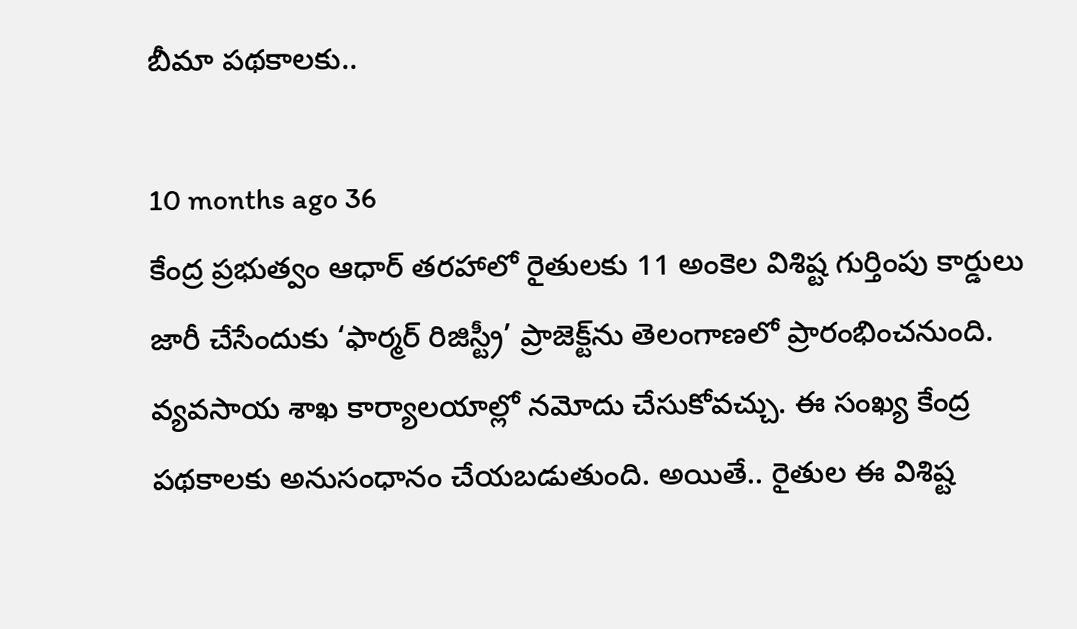బీమా పథకాలకు..

10 months ago 36
కేంద్ర ప్రభుత్వం ఆధార్ తరహాలో రైతులకు 11 అంకెల విశిష్ట గుర్తింపు కార్డులు జారీ చేసేందుకు ‘ఫార్మర్ రిజిస్ట్రీ’ ప్రాజెక్ట్‌ను తెలంగాణలో ప్రారంభించనుంది. వ్యవసాయ శాఖ కార్యాలయాల్లో నమోదు చేసుకోవచ్చు. ఈ సంఖ్య కేంద్ర పథకాలకు అనుసంధానం చేయబడుతుంది. అయితే.. రైతుల ఈ విశిష్ట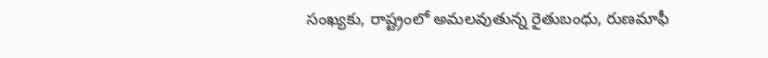సంఖ్యకు, రాష్ట్రంలో అమలవుతున్న రైతుబంధు, రుణమాఫీ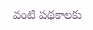వంటి పథకాలకు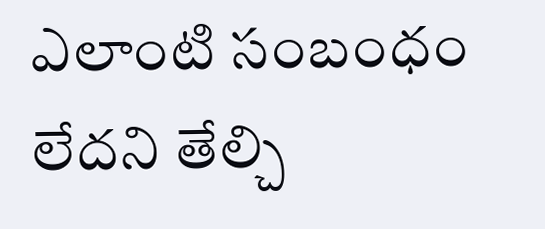ఎలాంటి సంబంధం లేదని తేల్చి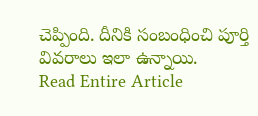చెప్పింది. దీనికి సంబంధించి పూర్తి వివరాలు ఇలా ఉన్నాయి.
Read Entire Article